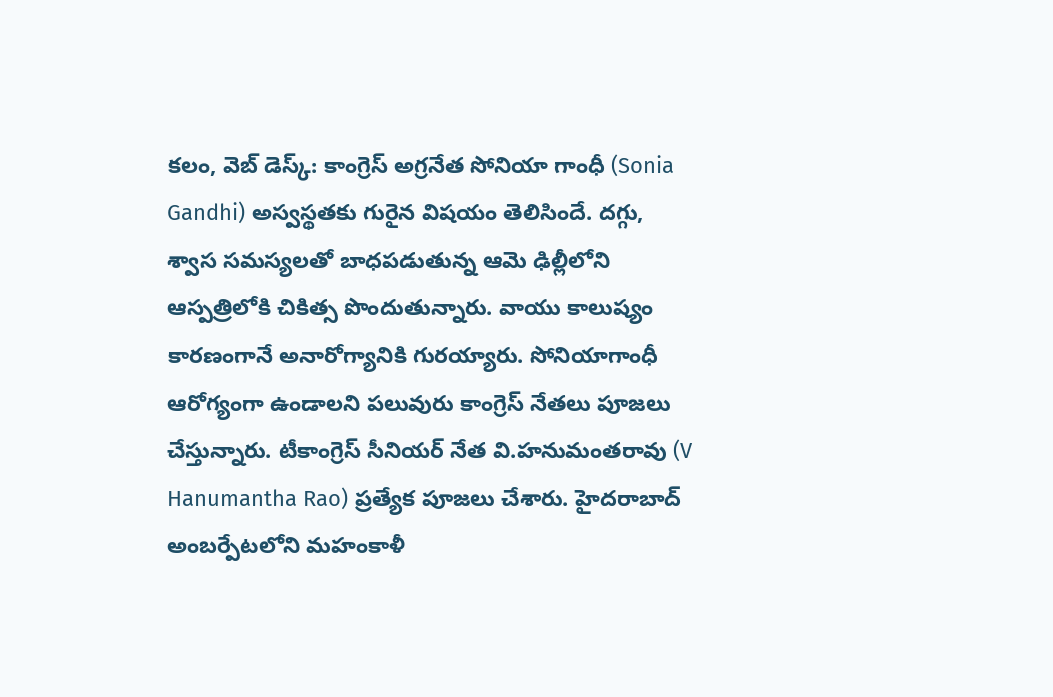కలం, వెబ్ డెస్క్: కాంగ్రెస్ అగ్రనేత సోనియా గాంధీ (Sonia Gandhi) అస్వస్థతకు గురైన విషయం తెలిసిందే. దగ్గు, శ్వాస సమస్యలతో బాధపడుతున్న ఆమె ఢిల్లీలోని ఆస్పత్రిలోకి చికిత్స పొందుతున్నారు. వాయు కాలుష్యం కారణంగానే అనారోగ్యానికి గురయ్యారు. సోనియాగాంధీ ఆరోగ్యంగా ఉండాలని పలువురు కాంగ్రెస్ నేతలు పూజలు చేస్తున్నారు. టీకాంగ్రెస్ సీనియర్ నేత వి.హనుమంతరావు (V Hanumantha Rao) ప్రత్యేక పూజలు చేశారు. హైదరాబాద్ అంబర్పేటలోని మహంకాళీ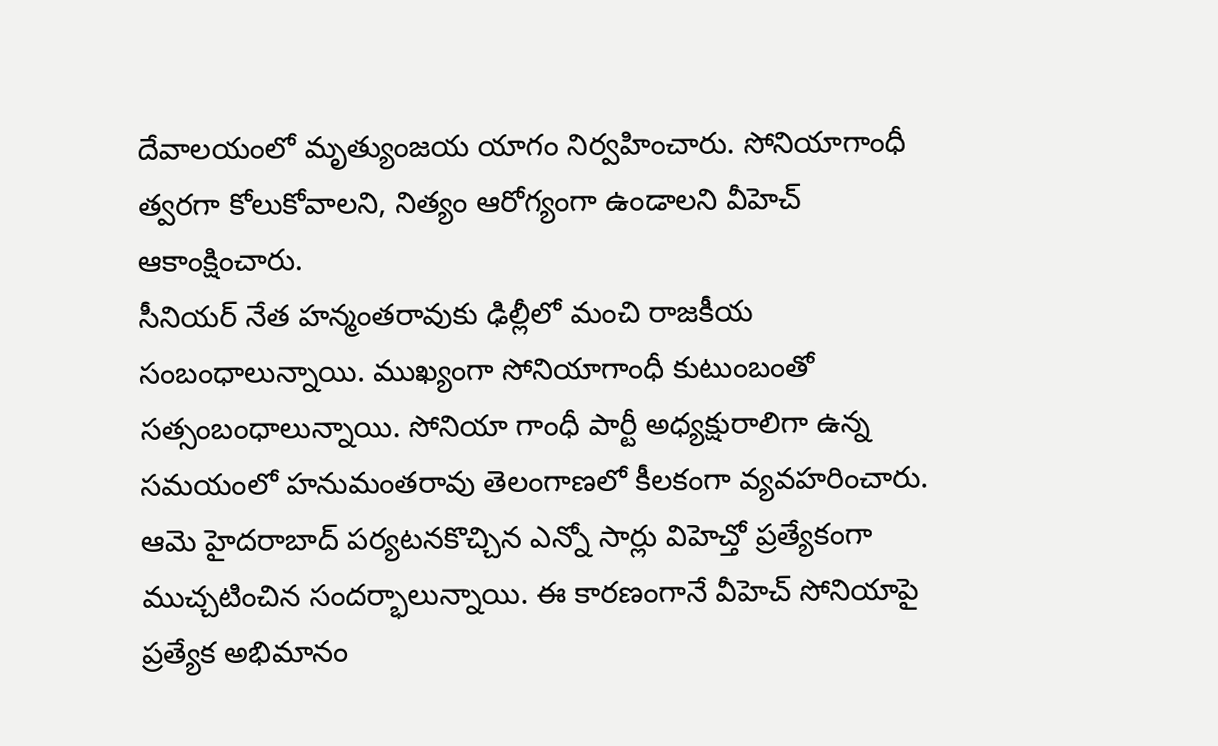దేవాలయంలో మృత్యుంజయ యాగం నిర్వహించారు. సోనియాగాంధీ త్వరగా కోలుకోవాలని, నిత్యం ఆరోగ్యంగా ఉండాలని వీహెచ్ ఆకాంక్షించారు.
సీనియర్ నేత హన్మంతరావుకు ఢిల్లీలో మంచి రాజకీయ సంబంధాలున్నాయి. ముఖ్యంగా సోనియాగాంధీ కుటుంబంతో సత్సంబంధాలున్నాయి. సోనియా గాంధీ పార్టీ అధ్యక్షురాలిగా ఉన్న సమయంలో హనుమంతరావు తెలంగాణలో కీలకంగా వ్యవహరించారు. ఆమె హైదరాబాద్ పర్యటనకొచ్చిన ఎన్నో సార్లు విహెచ్తో ప్రత్యేకంగా ముచ్చటించిన సందర్భాలున్నాయి. ఈ కారణంగానే వీహెచ్ సోనియాపై ప్రత్యేక అభిమానం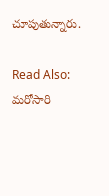చూపుతున్నారు.

Read Also: మరోసారి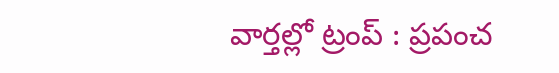వార్తల్లో ట్రంప్ : ప్రపంచ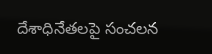దేశాధినేతలపై సంచలన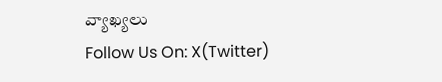వ్యాఖ్యలు
Follow Us On: X(Twitter)